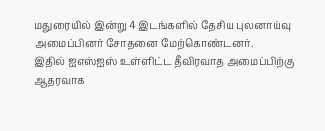மதுரையில் இன்று 4 இடங்களில் தேசிய புலனாய்வு அமைப்பினர் சோதனை மேற்கொண்டனர்.
இதில் ஐஎஸ்ஐஸ் உள்ளிட்ட தீவிரவாத அமைப்பிற்கு ஆதரவாக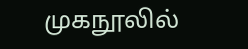முகநூலில்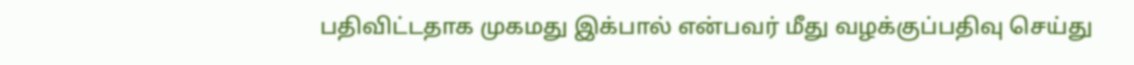பதிவிட்டதாக முகமது இக்பால் என்பவர் மீது வழக்குப்பதிவு செய்து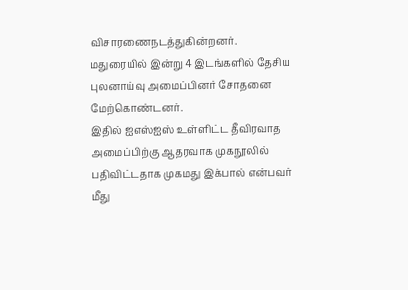விசாரணைநடத்துகின்றனர்.
மதுரையில் இன்று 4 இடங்களில் தேசிய புலனாய்வு அமைப்பினர் சோதனை மேற்கொண்டனர்.
இதில் ஐஎஸ்ஐஸ் உள்ளிட்ட தீவிரவாத அமைப்பிற்கு ஆதரவாக முகநூலில் பதிவிட்டதாக முகமது இக்பால் என்பவர் மீது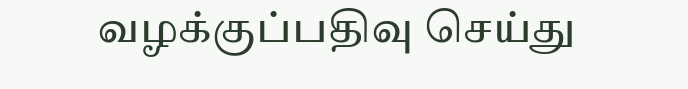வழக்குப்பதிவு செய்து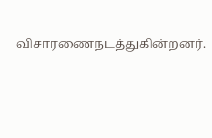விசாரணைநடத்துகின்றனர்.